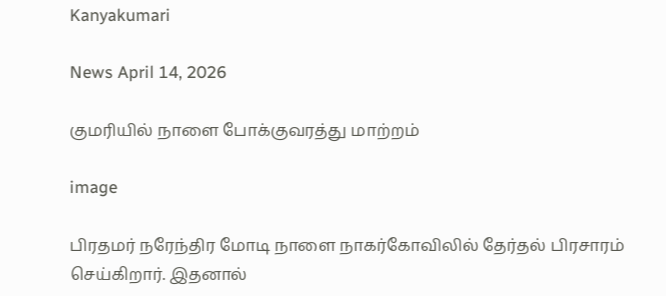Kanyakumari

News April 14, 2026

குமரியில் நாளை போக்குவரத்து மாற்றம்

image

பிரதமர் நரேந்திர மோடி நாளை நாகர்கோவிலில் தேர்தல் பிரசாரம் செய்கிறார். இதனால்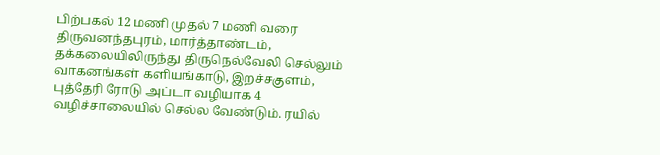பிற்பகல் 12 மணி முதல் 7 மணி வரை திருவனந்தபுரம், மார்த்தாண்டம், தக்கலையிலிருந்து திருநெல்வேலி செல்லும் வாகனங்கள் களியங்காடு, இறச்சகுளம், புத்தேரி ரோடு அப்டா வழியாக 4 வழிச்சாலையில் செல்ல வேண்டும். ரயில்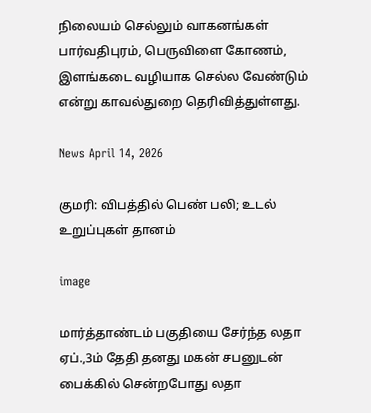நிலையம் செல்லும் வாகனங்கள் பார்வதிபுரம், பெருவிளை கோணம், இளங்கடை வழியாக செல்ல வேண்டும் என்று காவல்துறை தெரிவித்துள்ளது.

News April 14, 2026

குமரி: விபத்தில் பெண் பலி; உடல் உறுப்புகள் தானம்

image

மார்த்தாண்டம் பகுதியை சேர்ந்த லதா ஏப்.,3ம் தேதி தனது மகன் சபனுடன் பைக்கில் சென்றபோது லதா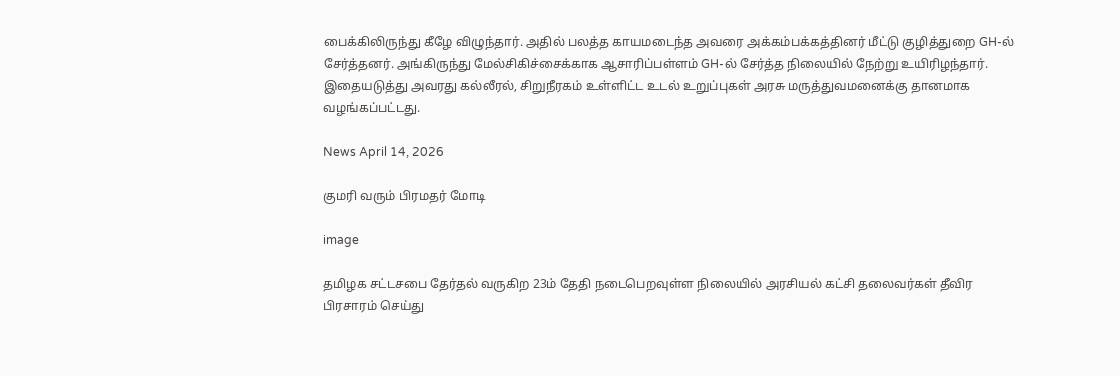பைக்கிலிருந்து கீழே விழுந்தார். அதில் பலத்த காயமடைந்த அவரை அக்கம்பக்கத்தினர் மீட்டு குழித்துறை GH-ல் சேர்த்தனர். அங்கிருந்து மேல்சிகிச்சைக்காக ஆசாரிப்பள்ளம் GH-ல் சேர்த்த நிலையில் நேற்று உயிரிழந்தார். இதையடுத்து அவரது கல்லீரல், சிறுநீரகம் உள்ளிட்ட உடல் உறுப்புகள் அரசு மருத்துவமனைக்கு தானமாக வழங்கப்பட்டது.

News April 14, 2026

குமரி வரும் பிரமதர் மோடி

image

தமிழக சட்டசபை தேர்தல் வருகிற 23ம் தேதி நடைபெறவுள்ள நிலையில் அரசியல் கட்சி தலைவர்கள் தீவிர பிரசாரம் செய்து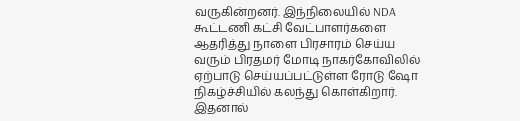வருகின்றனர். இந்நிலையில் NDA கூட்டணி கட்சி வேட்பாளர்களை ஆதரித்து நாளை பிரசாரம் செய்ய வரும் பிரதமர் மோடி நாகர்கோவிலில் ஏற்பாடு செய்யப்பட்டுள்ள ரோடு ஷோ நிகழ்ச்சியில் கலந்து கொள்கிறார். இதனால்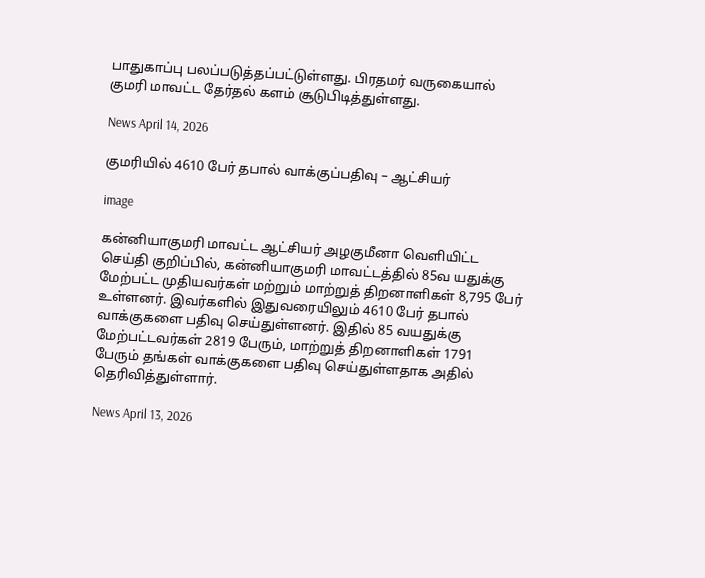பாதுகாப்பு பலப்படுத்தப்பட்டுள்ளது. பிரதமர் வருகையால் குமரி மாவட்ட தேர்தல் களம் சூடுபிடித்துள்ளது.

News April 14, 2026

குமரியில் 4610 பேர் தபால் வாக்குப்பதிவு – ஆட்சியர்

image

கன்னியாகுமரி மாவட்ட ஆட்சியர் அழகுமீனா வெளியிட்ட செய்தி குறிப்பில், கன்னியாகுமரி மாவட்டத்தில் 85வ யதுக்கு மேற்பட்ட முதியவர்கள் மற்றும் மாற்றுத் திறனாளிகள் 8,795 பேர் உள்ளனர். இவர்களில் இதுவரையிலும் 4610 பேர் தபால் வாக்குகளை பதிவு செய்துள்ளனர். இதில் 85 வயதுக்கு மேற்பட்டவர்கள் 2819 பேரும், மாற்றுத் திறனாளிகள் 1791 பேரும் தங்கள் வாக்குகளை பதிவு செய்துள்ளதாக அதில் தெரிவித்துள்ளார்.

News April 13, 2026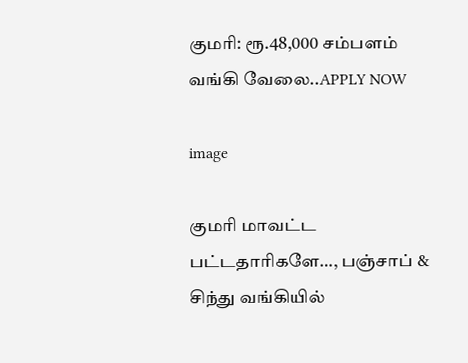குமரி: ரூ.48,000 சம்பளம் வங்கி வேலை..APPLY NOW

image

குமரி மாவட்ட பட்டதாரிகளே…, பஞ்சாப் & சிந்து வங்கியில்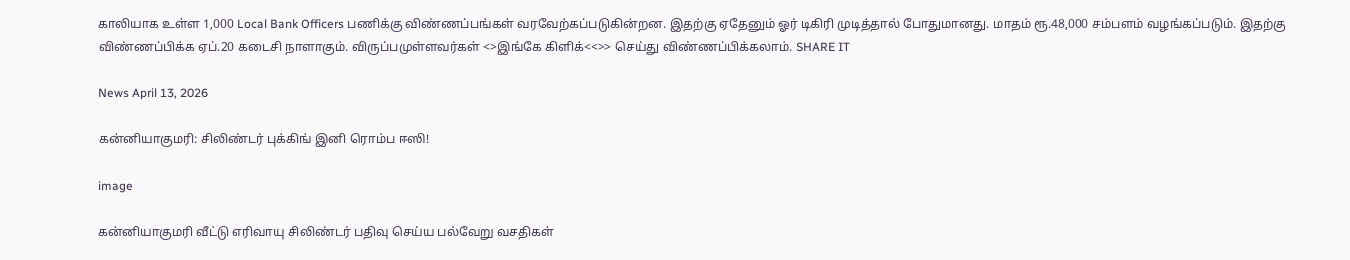காலியாக உள்ள 1,000 Local Bank Officers பணிக்கு விண்ணப்பங்கள் வரவேற்கப்படுகின்றன. இதற்கு ஏதேனும் ஓர் டிகிரி முடித்தால் போதுமானது. மாதம் ரூ.48,000 சம்பளம் வழங்கப்படும். இதற்கு விண்ணப்பிக்க ஏப்.20 கடைசி நாளாகும். விருப்பமுள்ளவர்கள் <>இங்கே கிளிக்<<>> செய்து விண்ணப்பிக்கலாம். SHARE IT

News April 13, 2026

கன்னியாகுமரி: சிலிண்டர் புக்கிங் இனி ரொம்ப ஈஸி!

image

கன்னியாகுமரி வீட்டு எரிவாயு சிலிண்டர் பதிவு செய்ய பல்வேறு வசதிகள்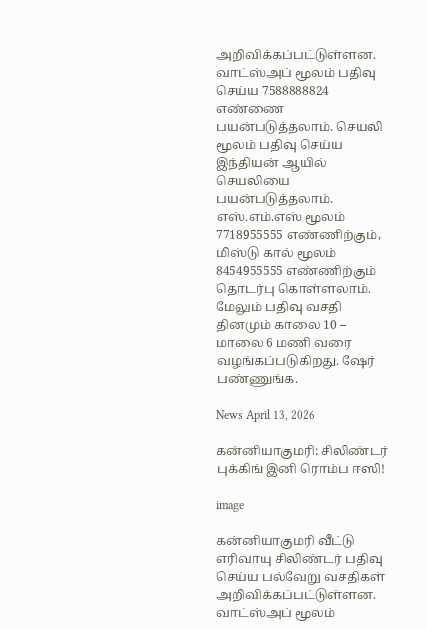அறிவிக்கப்பட்டுள்ளன. வாட்ஸ்அப் மூலம் பதிவு செய்ய 7588888824 எண்ணை பயன்படுத்தலாம். செயலி மூலம் பதிவு செய்ய இந்தியன் ஆயில் செயலியை பயன்படுத்தலாம். எஸ்.எம்.எஸ் மூலம் 7718955555 எண்ணிற்கும், மிஸ்டு கால் மூலம் 8454955555 எண்ணிற்கும் தொடர்பு கொள்ளலாம். மேலும் பதிவு வசதி தினமும் காலை 10 – மாலை 6 மணி வரை வழங்கப்படுகிறது. ஷேர் பண்ணுங்க.

News April 13, 2026

கன்னியாகுமரி: சிலிண்டர் புக்கிங் இனி ரொம்ப ஈஸி!

image

கன்னியாகுமரி வீட்டு எரிவாயு சிலிண்டர் பதிவு செய்ய பல்வேறு வசதிகள் அறிவிக்கப்பட்டுள்ளன. வாட்ஸ்அப் மூலம்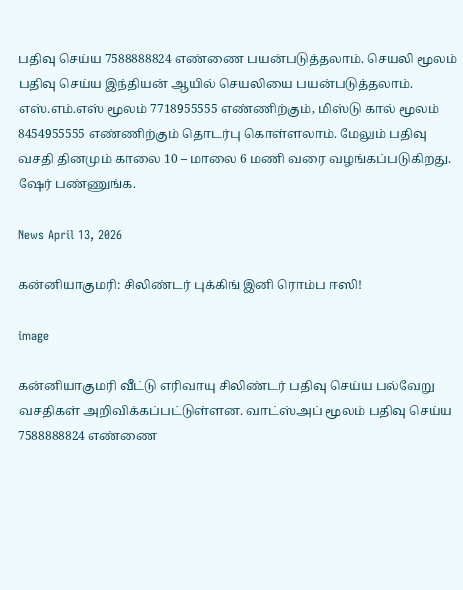பதிவு செய்ய 7588888824 எண்ணை பயன்படுத்தலாம். செயலி மூலம் பதிவு செய்ய இந்தியன் ஆயில் செயலியை பயன்படுத்தலாம். எஸ்.எம்.எஸ் மூலம் 7718955555 எண்ணிற்கும், மிஸ்டு கால் மூலம் 8454955555 எண்ணிற்கும் தொடர்பு கொள்ளலாம். மேலும் பதிவு வசதி தினமும் காலை 10 – மாலை 6 மணி வரை வழங்கப்படுகிறது. ஷேர் பண்ணுங்க.

News April 13, 2026

கன்னியாகுமரி: சிலிண்டர் புக்கிங் இனி ரொம்ப ஈஸி!

image

கன்னியாகுமரி வீட்டு எரிவாயு சிலிண்டர் பதிவு செய்ய பல்வேறு வசதிகள் அறிவிக்கப்பட்டுள்ளன. வாட்ஸ்அப் மூலம் பதிவு செய்ய 7588888824 எண்ணை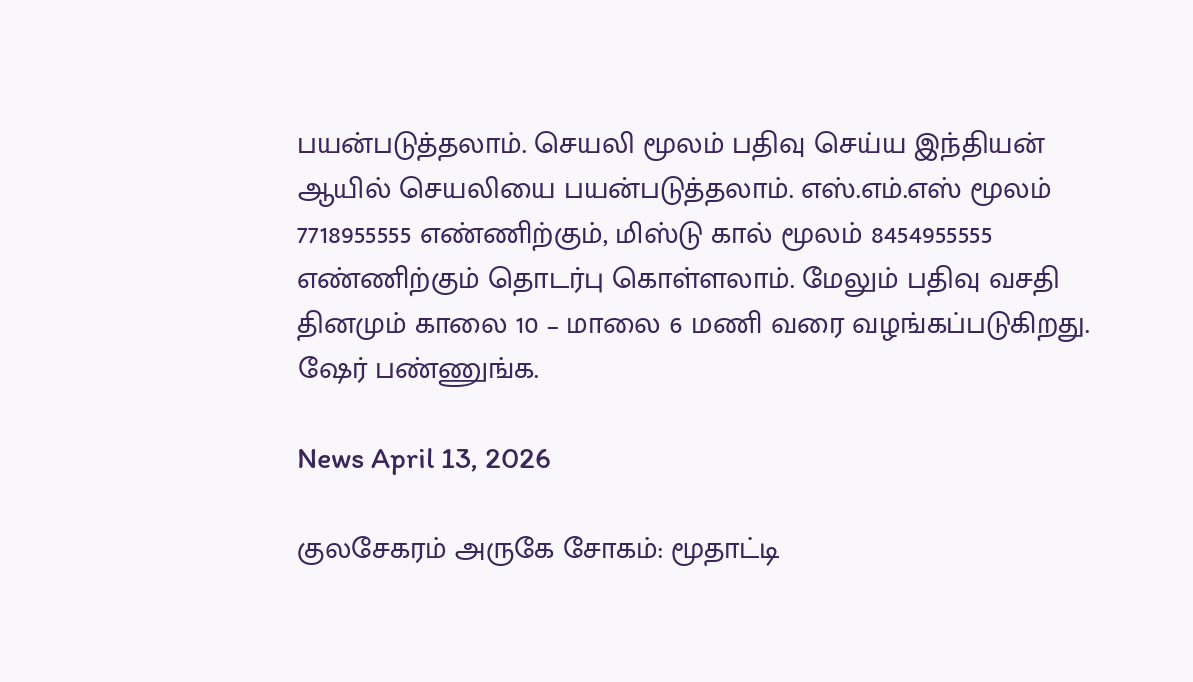பயன்படுத்தலாம். செயலி மூலம் பதிவு செய்ய இந்தியன் ஆயில் செயலியை பயன்படுத்தலாம். எஸ்.எம்.எஸ் மூலம் 7718955555 எண்ணிற்கும், மிஸ்டு கால் மூலம் 8454955555 எண்ணிற்கும் தொடர்பு கொள்ளலாம். மேலும் பதிவு வசதி தினமும் காலை 10 – மாலை 6 மணி வரை வழங்கப்படுகிறது. ஷேர் பண்ணுங்க.

News April 13, 2026

குலசேகரம் அருகே சோகம்: மூதாட்டி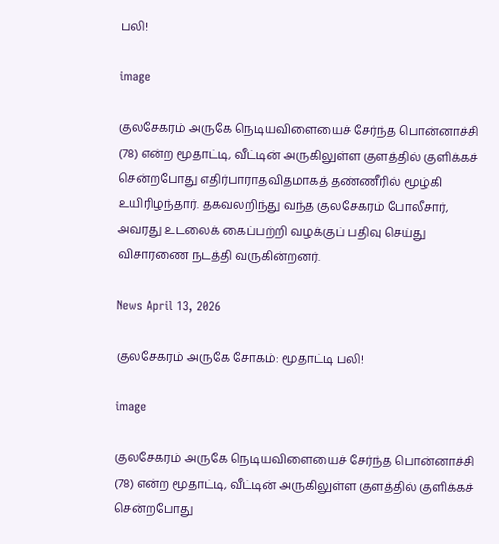பலி!

image

குலசேகரம் அருகே நெடியவிளையைச் சேர்ந்த பொன்னாச்சி (78) என்ற மூதாட்டி, வீட்டின் அருகிலுள்ள குளத்தில் குளிக்கச் சென்றபோது எதிர்பாராதவிதமாகத் தண்ணீரில் மூழ்கி உயிரிழந்தார். தகவலறிந்து வந்த குலசேகரம் போலீசார், அவரது உடலைக் கைப்பற்றி வழக்குப் பதிவு செய்து விசாரணை நடத்தி வருகின்றனர்.

News April 13, 2026

குலசேகரம் அருகே சோகம்: மூதாட்டி பலி!

image

குலசேகரம் அருகே நெடியவிளையைச் சேர்ந்த பொன்னாச்சி (78) என்ற மூதாட்டி, வீட்டின் அருகிலுள்ள குளத்தில் குளிக்கச் சென்றபோது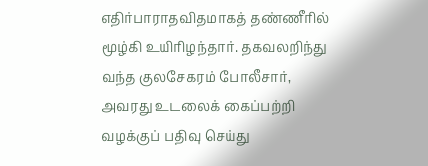எதிர்பாராதவிதமாகத் தண்ணீரில் மூழ்கி உயிரிழந்தார். தகவலறிந்து வந்த குலசேகரம் போலீசார், அவரது உடலைக் கைப்பற்றி வழக்குப் பதிவு செய்து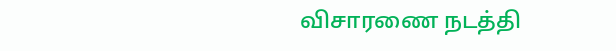விசாரணை நடத்தி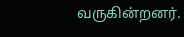வருகின்றனர்.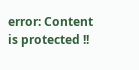error: Content is protected !!